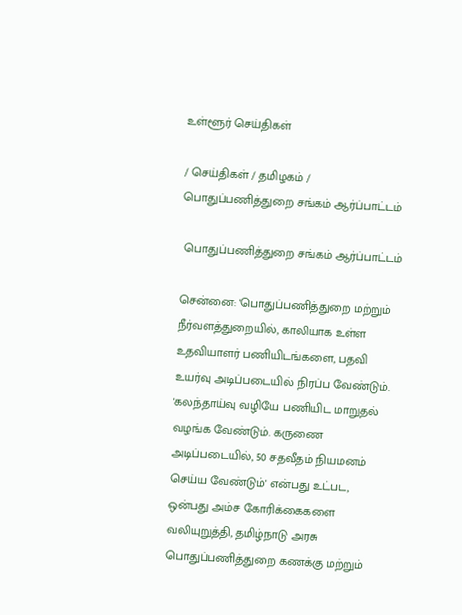உள்ளூர் செய்திகள்

/ செய்திகள் / தமிழகம் /  பொதுப்பணித்துறை சங்கம் ஆர்ப்பாட்டம்

 பொதுப்பணித்துறை சங்கம் ஆர்ப்பாட்டம்

சென்னை: 'பொதுப்பணித்துறை மற்றும் நீர்வளத்துறையில், காலியாக உள்ள உதவியாளர் பணியிடங்களை, பதவி உயர்வு அடிப்படையில் நிரப்ப வேண்டும். 'கலந்தாய்வு வழியே பணியிட மாறுதல் வழங்க வேண்டும். கருணை அடிப்படையில், 50 சதவீதம் நியமனம் செய்ய வேண்டும்' என்பது உட்பட, ஒன்பது அம்ச கோரிக்கைகளை வலியுறுத்தி, தமிழ்நாடு அரசு பொதுப்பணித்துறை கணக்கு மற்றும்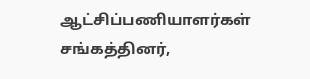ஆட்சிப்பணியாளர்கள் சங்கத்தினர்,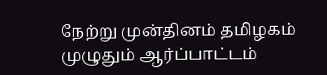நேற்று முன்தினம் தமிழகம் முழுதும் ஆர்ப்பாட்டம்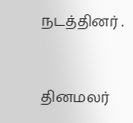நடத்தினர் .


தினமலர்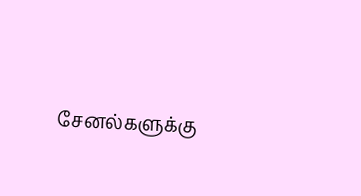சேனல்களுக்கு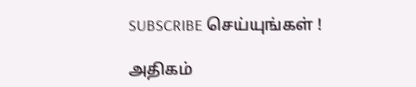SUBSCRIBE செய்யுங்கள் !

அதிகம்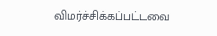விமர்ச்சிக்கப்பட்டவை